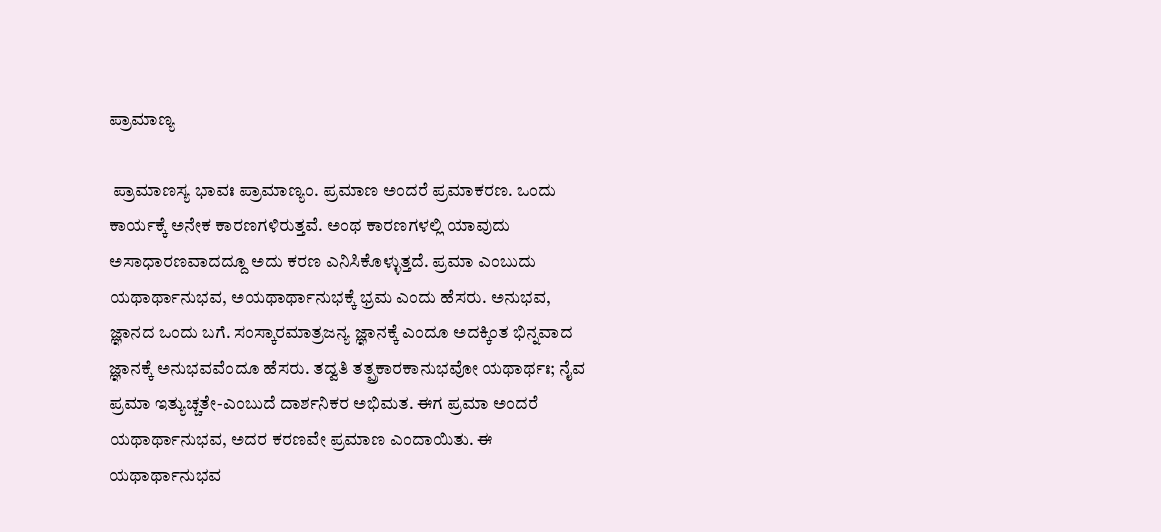ಪ್ರಾಮಾಣ್ಯ

 ಪ್ರಾಮಾಣಸ್ಯ ಭಾವಃ ಪ್ರಾಮಾಣ್ಯಂ. ಪ್ರಮಾಣ ಅಂದರೆ ಪ್ರಮಾಕರಣ. ಒಂದು ಕಾರ್ಯಕ್ಕೆ ಅನೇಕ ಕಾರಣಗಳಿರುತ್ತವೆ. ಅಂಥ ಕಾರಣಗಳಲ್ಲಿ ಯಾವುದು ಅಸಾಧಾರಣವಾದದ್ದೂ ಅದು ಕರಣ ಎನಿಸಿಕೊಳ್ಳುತ್ತದೆ. ಪ್ರಮಾ ಎಂಬುದು ಯಥಾರ್ಥಾನುಭವ, ಅಯಥಾರ್ಥಾನುಭಕ್ಕೆ ಭ್ರಮ ಎಂದು ಹೆಸರು. ಅನುಭವ, ಜ್ಞಾನದ ಒಂದು ಬಗೆ. ಸಂಸ್ಕಾರಮಾತ್ರಜನ್ಯ ಜ್ಞಾನಕ್ಕೆ ಎಂದೂ ಅದಕ್ಕಿಂತ ಭಿನ್ನವಾದ ಜ್ಞಾನಕ್ಕೆ ಅನುಭವವೆಂದೂ ಹೆಸರು. ತದ್ವತಿ ತತ್ಪ್ರಕಾರಕಾನುಭವೋ ಯಥಾರ್ಥಃ; ನೈವ ಪ್ರಮಾ ಇತ್ಯುಚ್ಚತೇ-ಎಂಬುದೆ ದಾರ್ಶನಿಕರ ಅಭಿಮತ. ಈಗ ಪ್ರಮಾ ಅಂದರೆ ಯಥಾರ್ಥಾನುಭವ, ಅದರ ಕರಣವೇ ಪ್ರಮಾಣ ಎಂದಾಯಿತು. ಈ ಯಥಾರ್ಥಾನುಭವ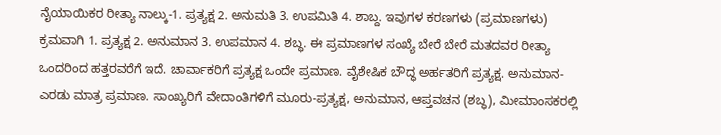ನೈಯಾಯಿಕರ ರೀತ್ಯಾ ನಾಲ್ಕು-1. ಪ್ರತ್ಯಕ್ಷ 2. ಅನುಮತಿ 3. ಉಪಮಿತಿ 4. ಶಾಬ್ದ. ಇವುಗಳ ಕರಣಗಳು (ಪ್ರಮಾಣಗಳು) ಕ್ರಮವಾಗಿ 1. ಪ್ರತ್ಯಕ್ಷ 2. ಅನುಮಾನ 3. ಉಪಮಾನ 4. ಶಬ್ಧ. ಈ ಪ್ರಮಾಣಗಳ ಸಂಖ್ಯೆ ಬೇರೆ ಬೇರೆ ಮತದವರ ರೀತ್ಯಾ ಒಂದರಿಂದ ಹತ್ತರವರೆಗೆ ಇದೆ. ಚಾರ್ವಾಕರಿಗೆ ಪ್ರತ್ಯಕ್ಷ ಒಂದೇ ಪ್ರಮಾಣ. ವೈಶೇಷಿಕ ಬೌದ್ಧ ಅರ್ಹತರಿಗೆ ಪ್ರತ್ಯಕ್ಷ. ಅನುಮಾನ-ಎರಡು ಮಾತ್ರ ಪ್ರಮಾಣ. ಸಾಂಖ್ಯರಿಗೆ ವೇದಾಂತಿಗಳಿಗೆ ಮೂರು-ಪ್ರತ್ಯಕ್ಷ, ಅನುಮಾನ, ಆಪ್ತವಚನ (ಶಬ್ಧ), ಮೀಮಾಂಸಕರಲ್ಲಿ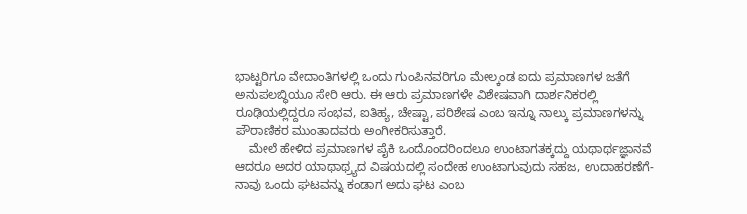ಭಾಟ್ಟರಿಗೂ ವೇದಾಂತಿಗಳಲ್ಲಿ ಒಂದು ಗುಂಪಿನವರಿಗೂ ಮೇಲ್ಕಂಡ ಐದು ಪ್ರಮಾಣಗಳ ಜತೆಗೆ ಅನುಪಲಬ್ಧಿಯೂ ಸೇರಿ ಆರು. ಈ ಆರು ಪ್ರಮಾಣಗಳೇ ವಿಶೇಷವಾಗಿ ದಾರ್ಶನಿಕರಲ್ಲಿ ರೂಢಿಯಲ್ಲಿದ್ದರೂ ಸಂಭವ, ಐತಿಹ್ಯ, ಚೇಷ್ಟಾ, ಪರಿಶೇಷ ಎಂಬ ಇನ್ನೂ ನಾಲ್ಕು ಪ್ರಮಾಣಗಳನ್ನು ಪೌರಾಣಿಕರ ಮುಂತಾದವರು ಅಂಗೀಕರಿಸುತ್ತಾರೆ.
    ಮೇಲೆ ಹೇಳಿದ ಪ್ರಮಾಣಗಳ ಪೈಕಿ ಒಂದೊಂದರಿಂದಲೂ ಉಂಟಾಗತಕ್ಕದ್ದು ಯಥಾರ್ಥಜ್ಞಾನವೆ ಆದರೂ ಅದರ ಯಾಥಾಥ್ರ್ಯದ ವಿಷಯದಲ್ಲಿ ಸಂದೇಹ ಉಂಟಾಗುವುದು ಸಹಜ, ಉದಾಹರಣೆಗೆ-ನಾವು ಒಂದು ಘಟವನ್ನು ಕಂಡಾಗ ಅದು ಘಟ ಎಂಬ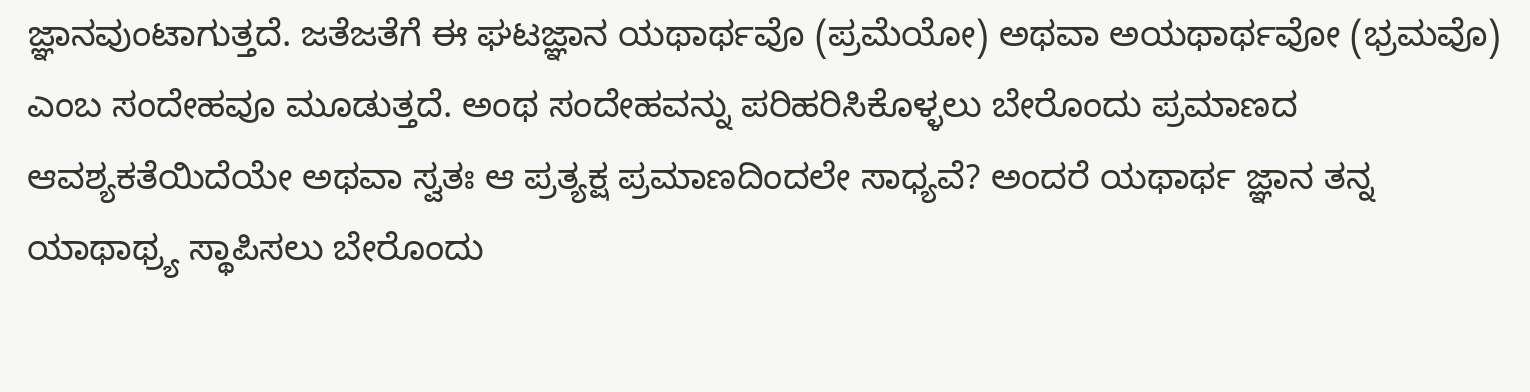ಜ್ಞಾನವುಂಟಾಗುತ್ತದೆ. ಜತೆಜತೆಗೆ ಈ ಘಟಜ್ಞಾನ ಯಥಾರ್ಥವೊ (ಪ್ರಮೆಯೋ) ಅಥವಾ ಅಯಥಾರ್ಥವೋ (ಭ್ರಮವೊ) ಎಂಬ ಸಂದೇಹವೂ ಮೂಡುತ್ತದೆ. ಅಂಥ ಸಂದೇಹವನ್ನು ಪರಿಹರಿಸಿಕೊಳ್ಳಲು ಬೇರೊಂದು ಪ್ರಮಾಣದ ಆವಶ್ಯಕತೆಯಿದೆಯೇ ಅಥವಾ ಸ್ವತಃ ಆ ಪ್ರತ್ಯಕ್ಷ ಪ್ರಮಾಣದಿಂದಲೇ ಸಾಧ್ಯವೆ? ಅಂದರೆ ಯಥಾರ್ಥ ಜ್ಞಾನ ತನ್ನ ಯಾಥಾಥ್ರ್ಯ ಸ್ಥಾಪಿಸಲು ಬೇರೊಂದು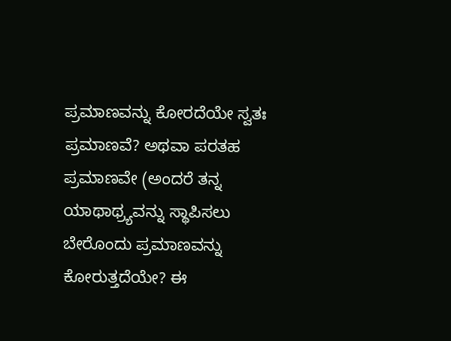ಪ್ರಮಾಣವನ್ನು ಕೋರದೆಯೇ ಸ್ವತಃ ಪ್ರಮಾಣವೆ? ಅಥವಾ ಪರತಹ ಪ್ರಮಾಣವೇ (ಅಂದರೆ ತನ್ನ ಯಾಥಾಥ್ರ್ಯವನ್ನು ಸ್ಥಾಪಿಸಲು ಬೇರೊಂದು ಪ್ರಮಾಣವನ್ನು ಕೋರುತ್ತದೆಯೇ? ಈ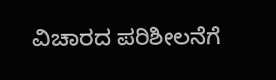ವಿಚಾರದ ಪರಿಶೀಲನೆಗೆ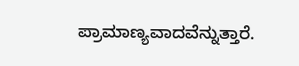ಪ್ರಾಮಾಣ್ಯವಾದವೆನ್ನುತ್ತಾರೆ.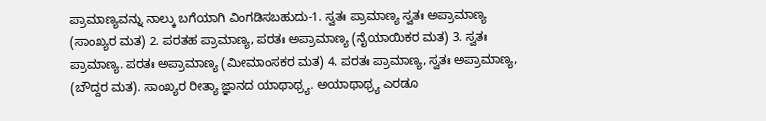ಪ್ರಾಮಾಣ್ಯವನ್ನು ನಾಲ್ಕು ಬಗೆಯಾಗಿ ವಿಂಗಡಿಸಬಹುದು-1. ಸ್ವತಃ ಪ್ರಾಮಾಣ್ಯ ಸ್ವತಃ ಅಪ್ರಾಮಾಣ್ಯ (ಸಾಂಖ್ಯರ ಮತ) 2. ಪರತಹ ಪ್ರಾಮಾಣ್ಯ, ಪರತಃ ಅಪ್ರಾಮಾಣ್ಯ (ನೈಯಾಯಿಕರ ಮತ) 3. ಸ್ವತಃ ಪ್ರಾಮಾಣ್ಯ. ಪರತಃ ಅಪ್ರಾಮಾಣ್ಯ (ಮೀಮಾಂಸಕರ ಮತ) 4. ಪರತಃ ಪ್ರಾಮಾಣ್ಯ, ಸ್ವತಃ ಅಪ್ರಾಮಾಣ್ಯ, (ಬೌದ್ದರ ಮತ). ಸಾಂಖ್ಯರ ರೀತ್ಯಾ ಜ್ಞಾನದ ಯಾಥಾಥ್ರ್ಯ. ಅಯಾಥಾಥ್ರ್ಯ ಎರಡೂ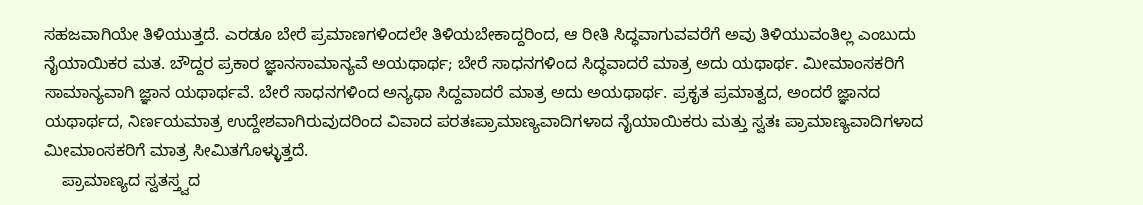ಸಹಜವಾಗಿಯೇ ತಿಳಿಯುತ್ತದೆ. ಎರಡೂ ಬೇರೆ ಪ್ರಮಾಣಗಳಿಂದಲೇ ತಿಳಿಯಬೇಕಾದ್ದರಿಂದ, ಆ ರೀತಿ ಸಿದ್ಧವಾಗುವವರೆಗೆ ಅವು ತಿಳಿಯುವಂತಿಲ್ಲ ಎಂಬುದು ನೈಯಾಯಿಕರ ಮತ. ಬೌದ್ದರ ಪ್ರಕಾರ ಜ್ಞಾನಸಾಮಾನ್ಯವೆ ಅಯಥಾರ್ಥ; ಬೇರೆ ಸಾಧನಗಳಿಂದ ಸಿದ್ಧವಾದರೆ ಮಾತ್ರ ಅದು ಯಥಾರ್ಥ. ಮೀಮಾಂಸಕರಿಗೆ ಸಾಮಾನ್ಯವಾಗಿ ಜ್ಞಾನ ಯಥಾರ್ಥವೆ. ಬೇರೆ ಸಾಧನಗಳಿಂದ ಅನ್ಯಥಾ ಸಿದ್ದವಾದರೆ ಮಾತ್ರ ಅದು ಅಯಥಾರ್ಥ. ಪ್ರಕೃತ ಪ್ರಮಾತ್ವದ, ಅಂದರೆ ಜ್ಞಾನದ ಯಥಾರ್ಥದ, ನಿರ್ಣಯಮಾತ್ರ ಉದ್ದೇಶವಾಗಿರುವುದರಿಂದ ವಿವಾದ ಪರತಃಪ್ರಾಮಾಣ್ಯವಾದಿಗಳಾದ ನೈಯಾಯಿಕರು ಮತ್ತು ಸ್ವತಃ ಪ್ರಾಮಾಣ್ಯವಾದಿಗಳಾದ ಮೀಮಾಂಸಕರಿಗೆ ಮಾತ್ರ ಸೀಮಿತಗೊಳ್ಳುತ್ತದೆ.
    ಪ್ರಾಮಾಣ್ಯದ ಸ್ವತಸ್ತ್ವದ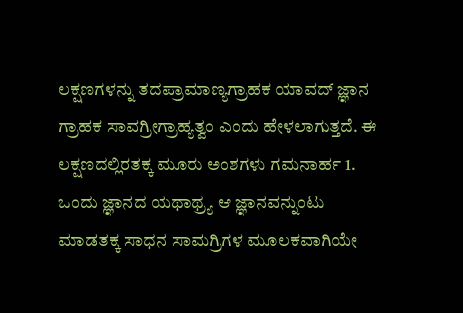ಲಕ್ಷಣಗಳನ್ನು ತದಪ್ರಾಮಾಣ್ಯಗ್ರಾಹಕ ಯಾವದ್ ಜ್ಞಾನ ಗ್ರಾಹಕ ಸಾವಗ್ರೀಗ್ರಾಹ್ಯತ್ವಂ ಎಂದು ಹೇಳಲಾಗುತ್ತದೆ. ಈ ಲಕ್ಷಣದಲ್ಲಿರತಕ್ಕ ಮೂರು ಅಂಶಗಳು ಗಮನಾರ್ಹ 1. ಒಂದು ಜ್ಞಾನದ ಯಥಾಥ್ರ್ಯ ಆ ಜ್ಞಾನವನ್ನುಂಟು ಮಾಡತಕ್ಕ ಸಾಧನ ಸಾಮಗ್ರಿಗಳ ಮೂಲಕವಾಗಿಯೇ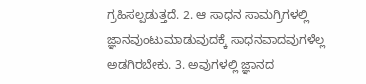ಗ್ರಹಿಸಲ್ಪಡುತ್ತದೆ. 2. ಆ ಸಾಧನ ಸಾಮಗ್ರಿಗಳಲ್ಲಿ ಜ್ಞಾನವುಂಟುಮಾಡುವುದಕ್ಕೆ ಸಾಧನವಾದವುಗಳೆಲ್ಲ ಅಡಗಿರಬೇಕು. 3. ಅವುಗಳಲ್ಲಿ ಜ್ಞಾನದ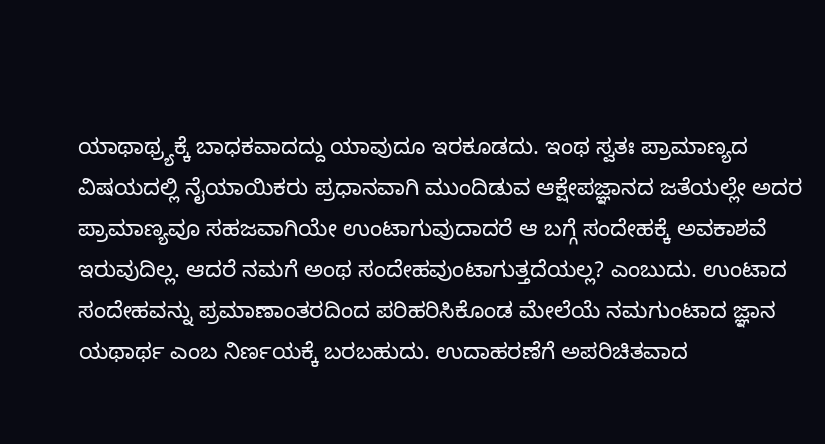ಯಾಥಾಥ್ರ್ಯಕ್ಕೆ ಬಾಧಕವಾದದ್ದು ಯಾವುದೂ ಇರಕೂಡದು. ಇಂಥ ಸ್ವತಃ ಪ್ರಾಮಾಣ್ಯದ ವಿಷಯದಲ್ಲಿ ನೈಯಾಯಿಕರು ಪ್ರಧಾನವಾಗಿ ಮುಂದಿಡುವ ಆಕ್ಷೇಪಜ್ಞಾನದ ಜತೆಯಲ್ಲೇ ಅದರ ಪ್ರಾಮಾಣ್ಯವೂ ಸಹಜವಾಗಿಯೇ ಉಂಟಾಗುವುದಾದರೆ ಆ ಬಗ್ಗೆ ಸಂದೇಹಕ್ಕೆ ಅವಕಾಶವೆ ಇರುವುದಿಲ್ಲ. ಆದರೆ ನಮಗೆ ಅಂಥ ಸಂದೇಹವುಂಟಾಗುತ್ತದೆಯಲ್ಲ? ಎಂಬುದು. ಉಂಟಾದ ಸಂದೇಹವನ್ನು ಪ್ರಮಾಣಾಂತರದಿಂದ ಪರಿಹರಿಸಿಕೊಂಡ ಮೇಲೆಯೆ ನಮಗುಂಟಾದ ಜ್ಞಾನ ಯಥಾರ್ಥ ಎಂಬ ನಿರ್ಣಯಕ್ಕೆ ಬರಬಹುದು. ಉದಾಹರಣೆಗೆ ಅಪರಿಚಿತವಾದ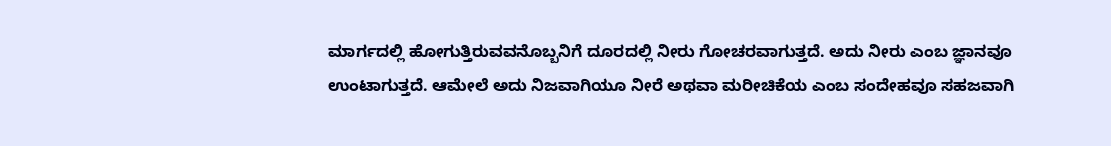ಮಾರ್ಗದಲ್ಲಿ ಹೋಗುತ್ತಿರುವವನೊಬ್ಬನಿಗೆ ದೂರದಲ್ಲಿ ನೀರು ಗೋಚರವಾಗುತ್ತದೆ. ಅದು ನೀರು ಎಂಬ ಜ್ಞಾನವೂ ಉಂಟಾಗುತ್ತದೆ. ಆಮೇಲೆ ಅದು ನಿಜವಾಗಿಯೂ ನೀರೆ ಅಥವಾ ಮರೀಚಿಕೆಯ ಎಂಬ ಸಂದೇಹವೂ ಸಹಜವಾಗಿ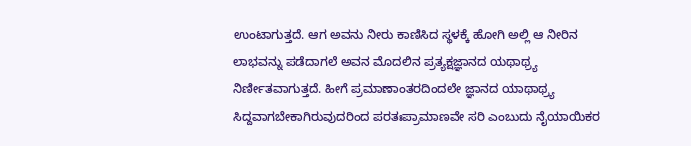ಉಂಟಾಗುತ್ತದೆ. ಆಗ ಅವನು ನೀರು ಕಾಣಿಸಿದ ಸ್ಥಳಕ್ಕೆ ಹೋಗಿ ಅಲ್ಲಿ ಆ ನೀರಿನ ಲಾಭವನ್ನು ಪಡೆದಾಗಲೆ ಅವನ ಮೊದಲಿನ ಪ್ರತ್ಯಕ್ಷಜ್ಞಾನದ ಯಥಾಥ್ರ್ಯ ನಿರ್ಣೀತವಾಗುತ್ತದೆ. ಹೀಗೆ ಪ್ರಮಾಣಾಂತರದಿಂದಲೇ ಜ್ಞಾನದ ಯಾಥಾಥ್ರ್ಯ ಸಿದ್ದವಾಗಬೇಕಾಗಿರುವುದರಿಂದ ಪರತಃಪ್ರಾಮಾಣವೇ ಸರಿ ಎಂಬುದು ನೈಯಾಯಿಕರ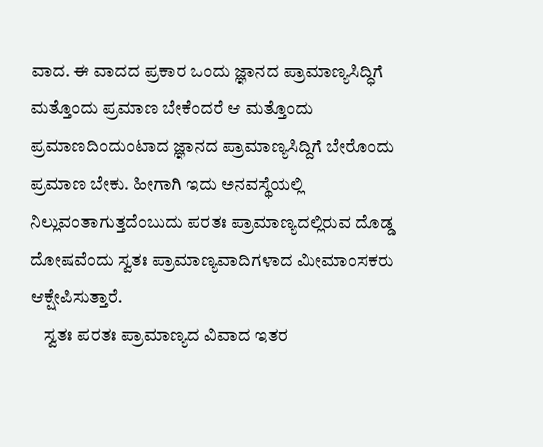ವಾದ. ಈ ವಾದದ ಪ್ರಕಾರ ಒಂದು ಜ್ಞಾನದ ಪ್ರಾಮಾಣ್ಯಸಿದ್ಧಿಗೆ ಮತ್ತೊಂದು ಪ್ರಮಾಣ ಬೇಕೆಂದರೆ ಆ ಮತ್ತೊಂದು ಪ್ರಮಾಣದಿಂದುಂಟಾದ ಜ್ಞಾನದ ಪ್ರಾಮಾಣ್ಯಸಿದ್ದಿಗೆ ಬೇರೊಂದು ಪ್ರಮಾಣ ಬೇಕು. ಹೀಗಾಗಿ ಇದು ಅನವಸ್ಥೆಯಲ್ಲಿ ನಿಲ್ಲುವಂತಾಗುತ್ತದೆಂಬುದು ಪರತಃ ಪ್ರಾಮಾಣ್ಯದಲ್ಲಿರುವ ದೊಡ್ಡ ದೋಷವೆಂದು ಸ್ವತಃ ಪ್ರಾಮಾಣ್ಯವಾದಿಗಳಾದ ಮೀಮಾಂಸಕರು ಆಕ್ಷೇಪಿಸುತ್ತಾರೆ.
    ಸ್ವತಃ ಪರತಃ ಪ್ರಾಮಾಣ್ಯದ ವಿವಾದ ಇತರ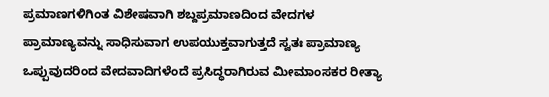ಪ್ರಮಾಣಗಳಿಗಿಂತ ವಿಶೇಷವಾಗಿ ಶಬ್ದಪ್ರಮಾಣದಿಂದ ವೇದಗಳ ಪ್ರಾಮಾಣ್ಯವನ್ನು ಸಾಧಿಸುವಾಗ ಉಪಯುಕ್ತವಾಗುತ್ತದೆ ಸ್ವತಃ ಪ್ರಾಮಾಣ್ಯ ಒಪ್ಪುವುದರಿಂದ ವೇದವಾದಿಗಳೆಂದೆ ಪ್ರಸಿದ್ಧರಾಗಿರುವ ಮೀಮಾಂಸಕರ ರೀತ್ಯಾ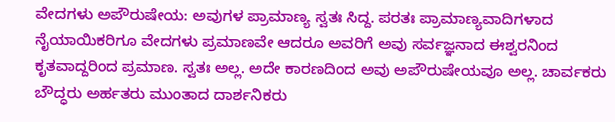ವೇದಗಳು ಅಪೌರುಷೇಯ: ಅವುಗಳ ಪ್ರಾಮಾಣ್ಯ ಸ್ವತಃ ಸಿದ್ದ. ಪರತಃ ಪ್ರಾಮಾಣ್ಯವಾದಿಗಳಾದ ನೈಯಾಯಿಕರಿಗೂ ವೇದಗಳು ಪ್ರಮಾಣವೇ ಆದರೂ ಅವರಿಗೆ ಅವು ಸರ್ವಜ್ಞನಾದ ಈಶ್ವರನಿಂದ ಕೃತವಾದ್ದರಿಂದ ಪ್ರಮಾಣ. ಸ್ವತಃ ಅಲ್ಲ. ಅದೇ ಕಾರಣದಿಂದ ಅವು ಅಪೌರುಷೇಯವೂ ಅಲ್ಲ. ಚಾರ್ವಕರು ಬೌದ್ಧರು ಅರ್ಹತರು ಮುಂತಾದ ದಾರ್ಶನಿಕರು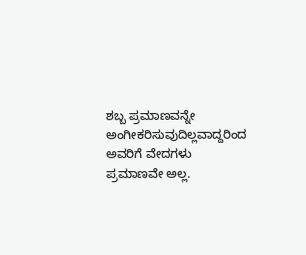ಶಬ್ಬ ಪ್ರಮಾಣವನ್ನೇ ಅಂಗೀಕರಿಸುವುದಿಲ್ಲವಾದ್ದರಿಂದ ಅವರಿಗೆ ವೇದಗಳು ಪ್ರಮಾಣವೇ ಅಲ್ಲ.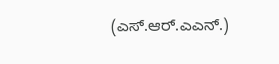(ಎಸ್.ಆರ್.ಎಎನ್.)